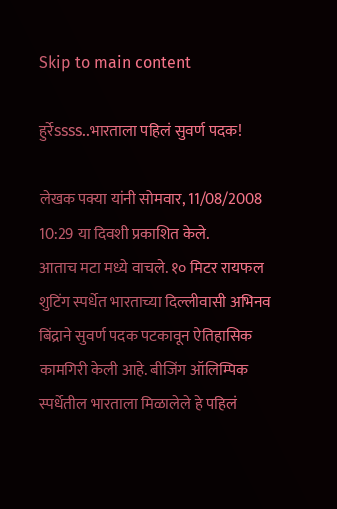Skip to main content

हुर्रेssss..भारताला पहिलं सुवर्ण पदक!

लेखक पक्या यांनी सोमवार, 11/08/2008 10:29 या दिवशी प्रकाशित केले.
आताच मटा मध्ये वाचले. १० मिटर रायफल शुटिंग स्पर्धेत भारताच्या दिल्लीवासी अभिनव बिंद्राने सुवर्ण पदक पटकावून ऐतिहासिक कामगिरी केली आहे. बीजिंग ऑलिम्पिक स्पर्धेतील भारताला मिळालेले हे पहिलं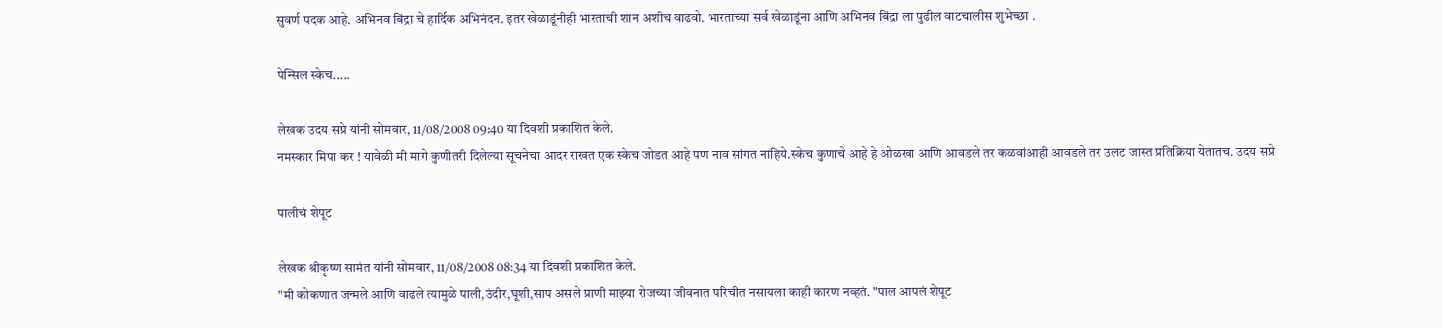सुवर्ण पदक आहे. अभिनव बिंद्रा चे हार्दिक अभिनंदन. इतर खेळाडूंनीही भारताची शान अशीच वाढवो. भारताच्या सर्व खेळाडूंना आणि अभिनव बिंद्रा ला पुढील वाटचालीस शुभेच्छा .

पेन्सिल स्केच.....

लेखक उदय सप्रे यांनी सोमवार, 11/08/2008 09:40 या दिवशी प्रकाशित केले.
नमस्कार मिपा कर ! यावेळी मी मागे कुणीतरी दिलेल्या सूचनेचा आदर राखत एक स्केच जोडत आहे पण नाव सांगत नाहिये.स्केच कुणाचे आहे हे ओळखा आणि आवडले तर कळवांआही आवडले तर उलट जास्त प्रतिक्रिया येतातच. उदय सप्रे

पालीचं शेपूट

लेखक श्रीकृष्ण सामंत यांनी सोमवार, 11/08/2008 08:34 या दिवशी प्रकाशित केले.
"मी कोकणात जन्मले आणि वाढले त्यामुळे पाली,उंदीर,घूशी,साप असले प्राणी माझ्या रोजच्या जीवनात परिचीत नसायला काही कारण नव्हतं. "पाल आपलं शेपूट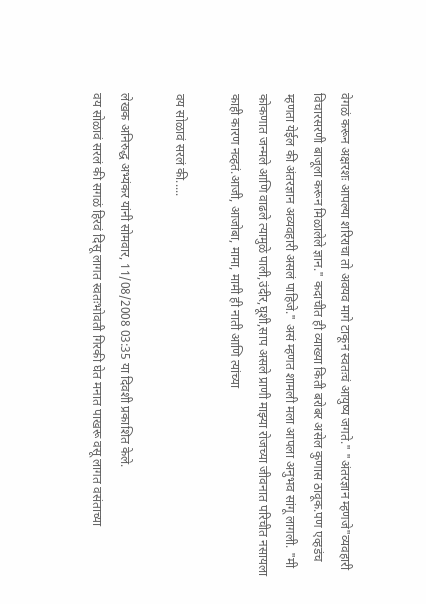वेगळं करून अक्षरशः आपल्या शरिराचा तो अवयव मागे टाकून स्वतःचं आयुष्य जगते." "अंतरज्ञान म्हणजे"व्यवहारी विचारसरणी बाजूला करून मिळालेले ज्ञान." कदाचीत ही व्याख्या किती बरोबर असेल कुणास ठावूक.पण एव्हडंच म्हणता येईल की अंतरज्ञान अव्यवहारी असलं पाहिजे." असं म्हणत शामली मला आपला अनुभव सांगू लागली. "मी कोकणात जन्मले आणि वाढले त्यामुळे पाली,उंदीर,घूशी,साप असले प्राणी माझ्या रोजच्या जीवनात परिचीत नसायला काही कारण नव्हतं.आजी, आजोबा, मामा, मामी ही नाती आणि त्यांच्या

वय सोळावं सरलं की.....

लेखक अनिरुद्ध अभ्यंकर यांनी सोमवार, 11/08/2008 03:35 या दिवशी प्रकाशित केले.
वय सोळावं सरलं की सगळं हिरवं दिसू लागत स्वतःभोवती गिरकी घेत मनात पाखरू वसू लागत वसंताच्या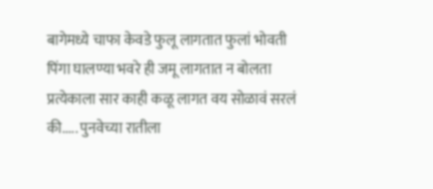बागेमध्ये चाफा केवडे फुलू लागतात फुलां भोवती पिंगा घालण्या भवरे ही जमू लागतात न बोलता प्रत्येकाला सार काही कळू लागत वय सोळावं सरलं की..... पुनवेच्या रातीला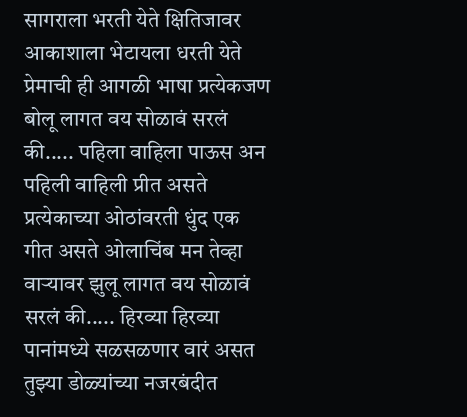सागराला भरती येते क्षितिजावर आकाशाला भेटायला धरती येते प्रेमाची ही आगळी भाषा प्रत्येकजण बोलू लागत वय सोळावं सरलं की..... पहिला वाहिला पाऊस अन पहिली वाहिली प्रीत असते प्रत्येकाच्या ओठांवरती धुंद एक गीत असते ओलाचिंब मन तेव्हा वार्‍यावर झुलू लागत वय सोळावं सरलं की..... हिरव्या हिरव्या पानांमध्ये सळसळणार वारं असत तुझ्या डोळ्यांच्या नजरबंदीत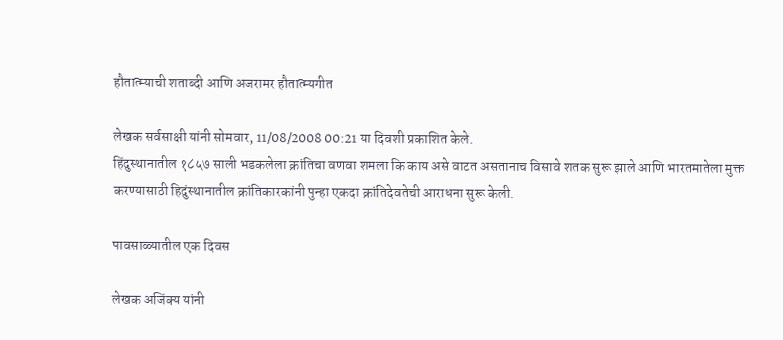हौतात्म्याची शताब्दी आणि अजरामर हौतात्म्यगीत

लेखक सर्वसाक्षी यांनी सोमवार, 11/08/2008 00:21 या दिवशी प्रकाशित केले.
हिंदुस्थानातील १८५७ साली भडकलेला क्रांतिचा वणवा शमला कि काय असे वाटत असतानाच विसावे शतक सुरू झाले आणि भारतमातेला मुक्त करण्यासाठी हिदुंस्थानातील क्रांतिकारकांनी पुन्हा एकदा क्रांतिदेवतेची आराधना सुरू केली.

पावसाळ्यातील एक दिवस

लेखक अजिंक्य यांनी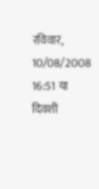रविवार, 10/08/2008 16:51 या दिवशी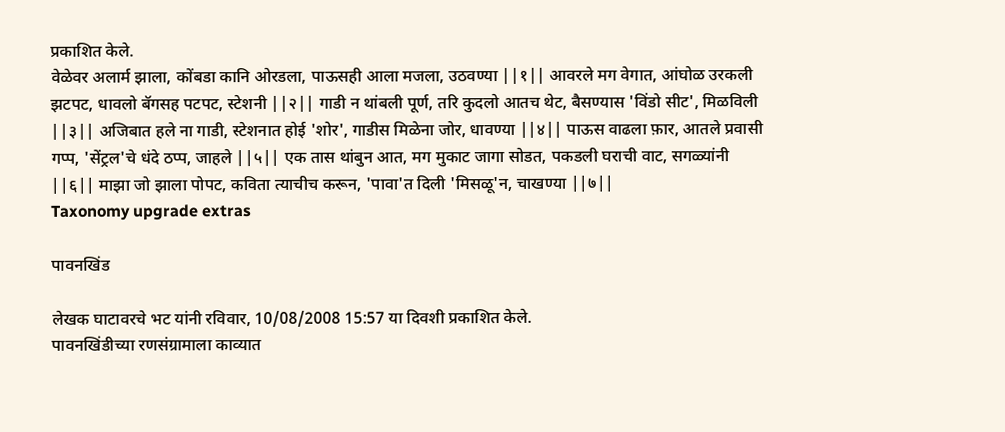प्रकाशित केले.
वेळेवर अलार्म झाला, कोंबडा कानि ओरडला, पाऊसही आला मजला, उठवण्या ||१|| आवरले मग वेगात, आंघोळ उरकली झटपट, धावलो बॅगसह पटपट, स्टेशनी ||२|| गाडी न थांबली पूर्ण, तरि कुदलो आतच थेट, बैसण्यास 'विंडो सीट', मिळविली ||३|| अजिबात हले ना गाडी, स्टेशनात होई 'शोर', गाडीस मिळेना जोर, धावण्या ||४|| पाऊस वाढला फ़ार, आतले प्रवासी गप्प, 'सेंट्रल'चे धंदे ठप्प, जाहले ||५|| एक तास थांबुन आत, मग मुकाट जागा सोडत, पकडली घराची वाट, सगळ्यांनी ||६|| माझा जो झाला पोपट, कविता त्याचीच करून, 'पावा'त दिली 'मिसळू'न, चाखण्या ||७||
Taxonomy upgrade extras

पावनखिंड

लेखक घाटावरचे भट यांनी रविवार, 10/08/2008 15:57 या दिवशी प्रकाशित केले.
पावनखिंडीच्या रणसंग्रामाला काव्यात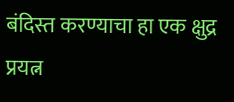बंदिस्त करण्याचा हा एक क्षुद्र प्रयत्न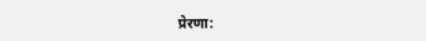प्रेरणा: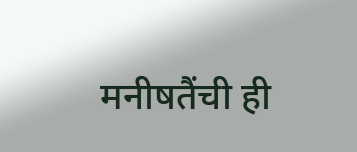मनीषतैंची ही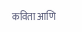कविता आणि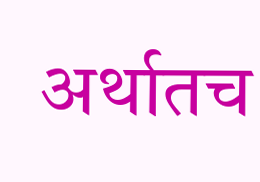अर्थातच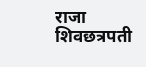राजा शिवछत्रपती